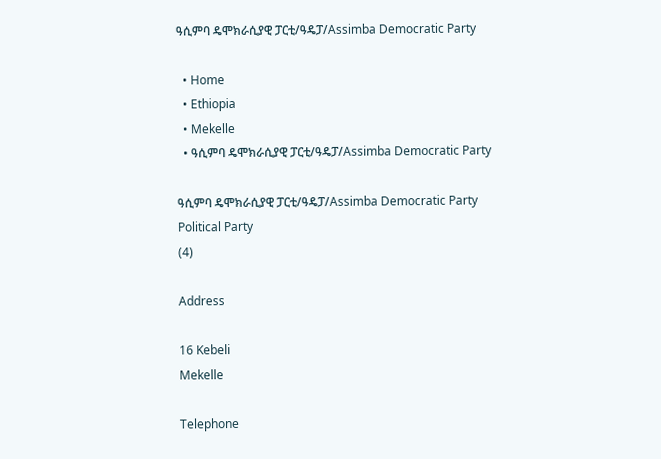ዓሲምባ ዴሞክራሲያዊ ፓርቲ/ዓዴፓ/Assimba Democratic Party

  • Home
  • Ethiopia
  • Mekelle
  • ዓሲምባ ዴሞክራሲያዊ ፓርቲ/ዓዴፓ/Assimba Democratic Party

ዓሲምባ ዴሞክራሲያዊ ፓርቲ/ዓዴፓ/Assimba Democratic Party Political Party
(4)

Address

16 Kebeli
Mekelle

Telephone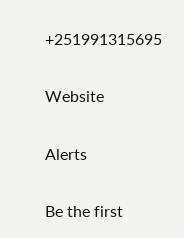+251991315695

Website

Alerts

Be the first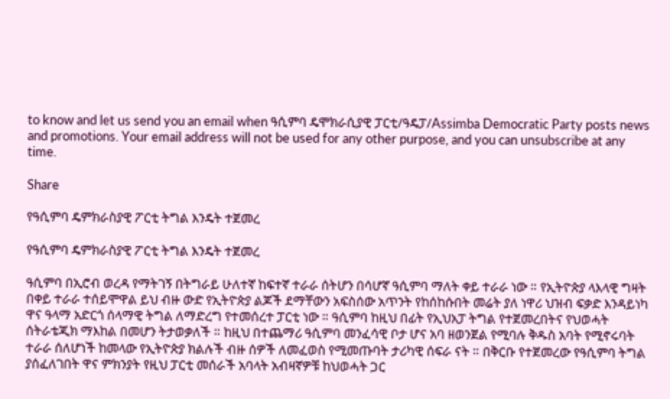to know and let us send you an email when ዓሲምባ ዴሞክራሲያዊ ፓርቲ/ዓዴፓ/Assimba Democratic Party posts news and promotions. Your email address will not be used for any other purpose, and you can unsubscribe at any time.

Share

የዓሲምባ ዴምክራስያዊ ፖርቲ ትግል እንዴት ተጀመረ

የዓሲምባ ዴምክራስያዊ ፖርቲ ትግል እንዴት ተጀመረ

ዓሲምባ በኢሮብ ወረዳ የማትገኝ በትግራይ ሁለተኛ ከፍተኛ ተራራ ሰትሆን በሳሆኛ ዓሲምባ ማለት ቀይ ተራራ ነው ። የኢትዮጵያ ላእላዊ ግዛት በቀይ ተራራ ተሰይሞዋል ይህ ብዙ ውድ የኢትዮጵያ ልጆች ደማቸውን አፍስሰው አጥንት የከሰከሱበት መሬት ያለ ነዋሪ ህዝብ ፍቃድ እንዳይነካ ዋና ዓላማ አድርጎ ሰላማዊ ትግል ለማድረግ የተመሰረተ ፓርቲ ነው ። ዓሲምባ ከዚህ በፊት የኢህአፓ ትግል የተጀመረበትና የህወሓት ሰትራቴጂክ ማእከል በመሆን ትታወቃለች ። ከዚህ በተጨማሪ ዓሲምባ መንፈሳዊ ቦታ ሆና አባ ዘወንጀል የሚባሉ ቅዱስ አባት የሚኖሩባት ተራራ ሰለሆነች ከመላው የኢትዮጵያ ክልሉች ብዙ ሰዎች ለመፈወስ የሚመጡባት ታሪካዊ ሰፍራ ናት ። በቅርቡ የተጀመረው የዓሲምባ ትግል ያሰፈለገበት ዋና ምክንያት የዚህ ፓርቲ መሰራች አባላት አብዛኛዎቹ ከህወሓት ጋር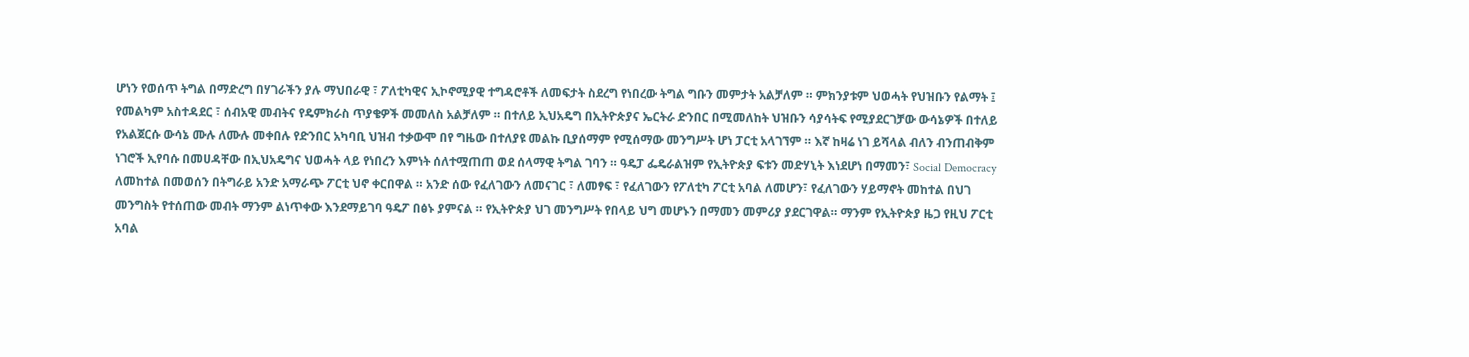ሆነን የወሰጥ ትግል በማድረግ በሃገራችን ያሉ ማህበራዊ ፣ ፖለቲካዊና ኢኮኖሚያዊ ተግዳሮቶች ለመፍታት ስደረግ የነበረው ትግል ግቡን መምታት አልቻለም ። ምክንያቱም ህወሓት የህዝቡን የልማት ፤ የመልካም አስተዳደር ፣ ሰብአዊ መብትና የዴምክራስ ጥያቄዎች መመለስ አልቻለም ። በተለይ ኢህአዴግ በኢትዮጵያና ኤርትራ ድንበር በሚመለከት ህዝቡን ሳያሳትፍ የሚያደርገቻው ውሳኔዎች በተለይ የአልጀርሱ ውሳኔ ሙሉ ለሙሉ መቀበሉ የድንበር አካባቢ ህዝብ ተቃውሞ በየ ግዜው በተለያዩ መልኩ ቢያሰማም የሚሰማው መንግሥት ሆነ ፓርቲ አላገኘም ። እኛ ከዛሬ ነገ ይሻላል ብለን ብንጠብቅም ነገሮች ኢየባሱ በመሀዳቸው በኢህአዴግና ህወሓት ላይ የነበረን እምነት ሰለተሟጠጠ ወደ ሰላማዊ ትግል ገባን ። ዓዴፓ ፌዴራልዝም የኢትዮጵያ ፍቱን መድሃኒት እነደሆነ በማመን፣ Social Democracy ለመከተል በመወሰን በትግራይ አንድ አማራጭ ፖርቲ ህኖ ቀርበዋል ። አንድ ሰው የፈለገውን ለመናገር ፣ ለመፃፍ ፣ የፈለገውን የፖለቲካ ፖርቲ አባል ለመሆን፣ የፈለገውን ሃይማኖት መከተል በህገ መንግስት የተሰጠው መብት ማንም ልነጥቀው እንደማይገባ ዓዴፖ በፅኑ ያምናል ። የኢትዮጵያ ህገ መንግሥት የበላይ ህግ መሆኑን በማመን መምሪያ ያደርገዋል። ማንም የኢትዮጵያ ዜጋ የዚህ ፖርቲ አባል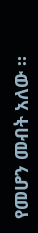የመሆን መብት አለው ።